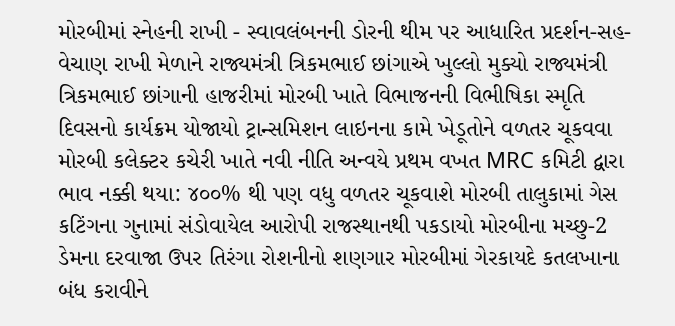મોરબીમાં સ્નેહની રાખી - સ્વાવલંબનની ડોરની થીમ પર આધારિત પ્રદર્શન-સહ-વેચાણ રાખી મેળાને રાજ્યમંત્રી ત્રિકમભાઈ છાંગાએ ખુલ્લો મુક્યો રાજ્યમંત્રી ત્રિકમભાઈ છાંગાની હાજરીમાં મોરબી ખાતે વિભાજનની વિભીષિકા સ્મૃતિ દિવસનો કાર્યક્રમ યોજાયો ટ્રાન્સમિશન લાઇનના કામે ખેડૂતોને વળતર ચૂકવવા મોરબી કલેક્ટર કચેરી ખાતે નવી નીતિ અન્વયે પ્રથમ વખત MRC કમિટી દ્વારા ભાવ નક્કી થયા: ૪૦૦% થી પણ વધુ વળતર ચૂકવાશે મોરબી તાલુકામાં ગેસ કટિંગના ગુનામાં સંડોવાયેલ આરોપી રાજસ્થાનથી પકડાયો મોરબીના મચ્છુ-2 ડેમના દરવાજા ઉપર તિરંગા રોશનીનો શણગાર મોરબીમાં ગેરકાયદે કતલખાના બંધ કરાવીને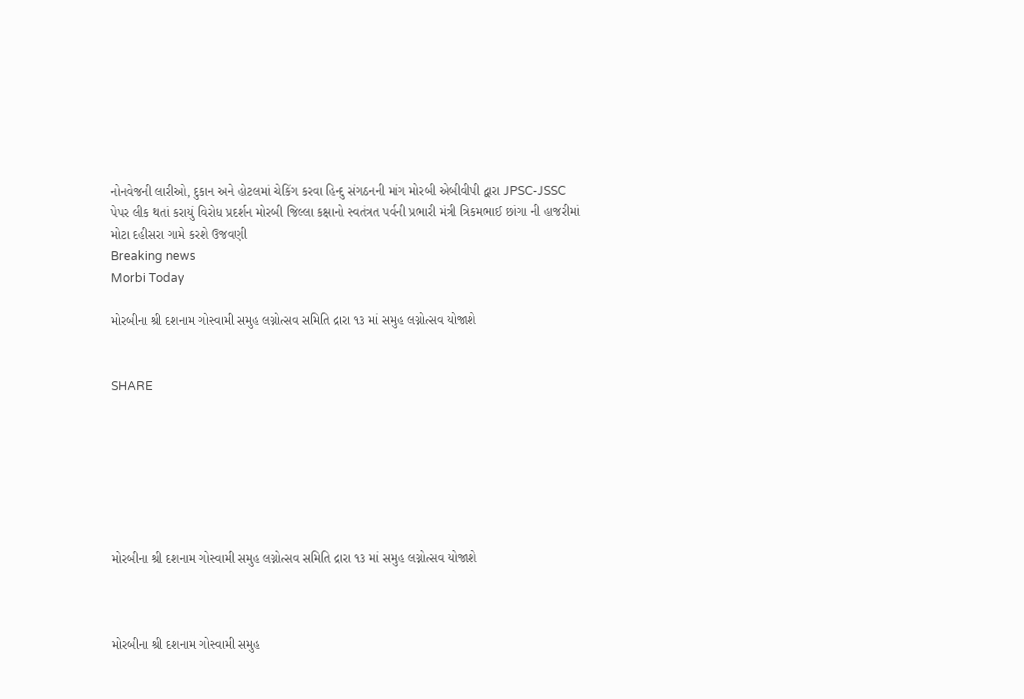નોનવેજની લારીઓ, દુકાન અને હોટલમાં ચેકિંગ કરવા હિન્દુ સંગઠનની માંગ મોરબી એબીવીપી દ્વારા JPSC-JSSC પેપર લીક થતાં કરાયું વિરોધ પ્રદર્શન મોરબી જિલ્લા કક્ષાનો સ્વતંત્રત પર્વની પ્રભારી મંત્રી ત્રિકમભાઈ છાંગા ની હાજરીમાં મોટા દહીસરા ગામે કરશે ઉજવણી
Breaking news
Morbi Today

મોરબીના શ્રી દશનામ ગોસ્વામી સમુહ લગ્નોત્સવ સમિતિ દ્રારા ૧૩ માં સમુહ લગ્નોત્સવ યોજાશે


SHARE







મોરબીના શ્રી દશનામ ગોસ્વામી સમુહ લગ્નોત્સવ સમિતિ દ્રારા ૧૩ માં સમુહ લગ્નોત્સવ યોજાશે



મોરબીના શ્રી દશનામ ગોસ્વામી સમુહ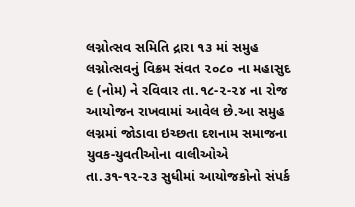લગ્નોત્સવ સમિતિ દ્રારા ૧૩ માં સમુહ લગ્નોત્સવનું વિક્રમ સંવત ૨૦૮૦ ના મહાસુદ  ૯ (નોમ) ને રવિવાર તા.૧૮-૨-૨૪ ના રોજ આયોજન રાખવામાં આવેલ છે.આ સમુહ લગ્નમાં જોડાવા ઇચ્છતા દશનામ સમાજના યુવક-યુવતીઓના વાલીઓએ તા.૩૧-૧૨-૨૩ સુધીમાં આયોજકોનો સંપર્ક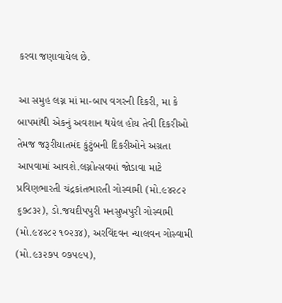કરવા જણાવાયેલ છે.

આ સમુહ લગ્ન માં મા-બાપ વગરની દિકરી, મા કે બાપમાંથી એકનું અવશાન થયેલ હોય તેવી દિકરીઓ તેમજ જરૂરીયાતમંદ કુંટુંબની દિકરીઓને અગ્રતા આપવામાં આવશે.લગ્નોત્સવમાં જોડાવા માટે પ્રવિણભારતી ચંદ્રકાંતભારતી ગોસ્વામી (મો.૯૪૨૮૨ ૬૭૮૩૨), ડો.જયદીપપુરી મનસુખપુરી ગોસ્વામી (મો.૯૪૨૮૨ ૧૦૨૩૪), અરવિંદવન ન્યાલવન ગોસ્વામી (મો.૯૩૨૭૫ ૦૭૫૯૫),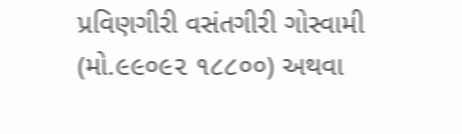પ્રવિણગીરી વસંતગીરી ગોસ્વામી (મો.૯૯૦૯૨ ૧૮૮૦૦) અથવા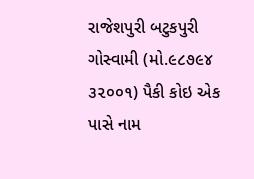રાજેશપુરી બટુકપુરી ગોસ્વામી (મો.૯૮૭૯૪ ૩૨૦૦૧) પૈકી કોઇ એક પાસે નામ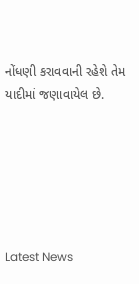નોંધણી કરાવવાની રહેશે તેમ યાદીમાં જણાવાયેલ છે.






Latest News